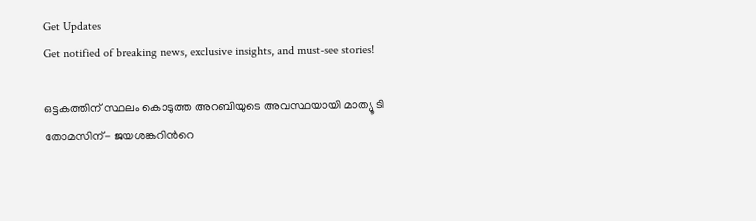Get Updates
Get notified of breaking news, exclusive insights, and must-see stories!

ഒട്ടകത്തിന് സ്ഥലം കൊടുത്ത അറബിയുടെ അവസ്ഥയായി മാത്യൂ ടി തോമസിന്- ജയശങ്കറിന്‍റെ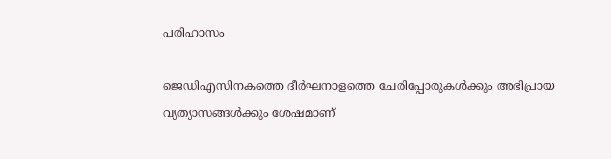പരിഹാസം

ജെഡിഎസിനകത്തെ ദീർഘനാളത്തെ ചേരിപ്പോരുകള്‍ക്കും അഭിപ്രായ വ്യത്യാസങ്ങള്‍ക്കും ശേഷമാണ്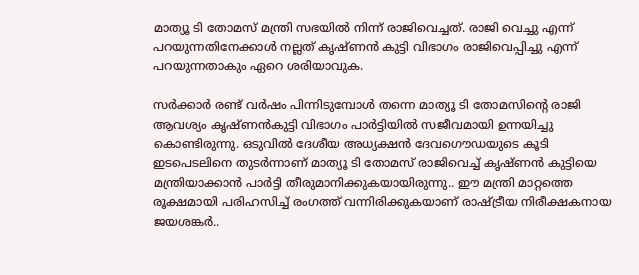മാത്യൂ ടി തോമസ് മന്ത്രി സഭയില്‍ നിന്ന് രാജിവെച്ചത്. രാജി വെച്ചു എന്ന് പറയുന്നതിനേക്കാള്‍ നല്ലത് കൃഷ്ണന്‍ കുട്ടി വിഭാഗം രാജിവെപ്പിച്ചു എന്ന് പറയുന്നതാകും ഏറെ ശരിയാവുക.

സർക്കാർ രണ്ട് വര്‍ഷം പിന്നിടുമ്പോള്‍ തന്നെ മാത്യൂ ടി തോമസിന്‍റെ രാജി ആവശ്യം കൃഷ്ണന്‍കുട്ടി വിഭാഗം പാര്‍ട്ടിയില്‍ സജീവമായി ഉന്നയിച്ചു കൊണ്ടിരുന്നു. ഒടുവില്‍ ദേശീയ അധ്യക്ഷന്‍ ദേവഗൌഡയുടെ കൂടി ഇടപെടലിനെ തുടർന്നാണ് മാത്യൂ ടി തോമസ് രാജിവെച്ച് കൃഷ്ണന്‍ കുട്ടിയെ മന്ത്രിയാക്കാന്‍ പാര്‍ട്ടി തീരുമാനിക്കുകയായിരുന്നു.. ഈ മന്ത്രി മാറ്റത്തെ രൂക്ഷമായി പരിഹസിച്ച് രംഗത്ത് വന്നിരിക്കുകയാണ് രാഷ്ട്രീയ നിരീക്ഷകനായ ജയശങ്കർ..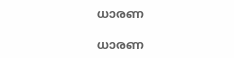ധാരണ

ധാരണ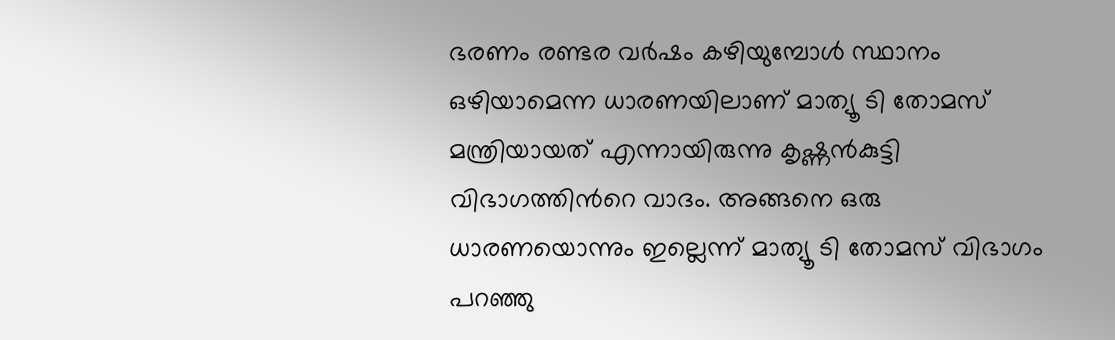ഭരണം രണ്ടര വര്‍ഷം കഴിയുമ്പോള്‍ സ്ഥാനം ഒഴിയാമെന്ന ധാരണയിലാണ് മാത്യൂ ടി തോമസ് മന്ത്രിയായത് എന്നായിരുന്നു കൃഷ്ണന്‍കുട്ടി വിഭാഗത്തിന്‍റെ വാദം. അങ്ങനെ ഒരു ധാരണയൊന്നും ഇല്ലെന്ന് മാത്യൂ ടി തോമസ് വിഭാഗം പറഞ്ഞു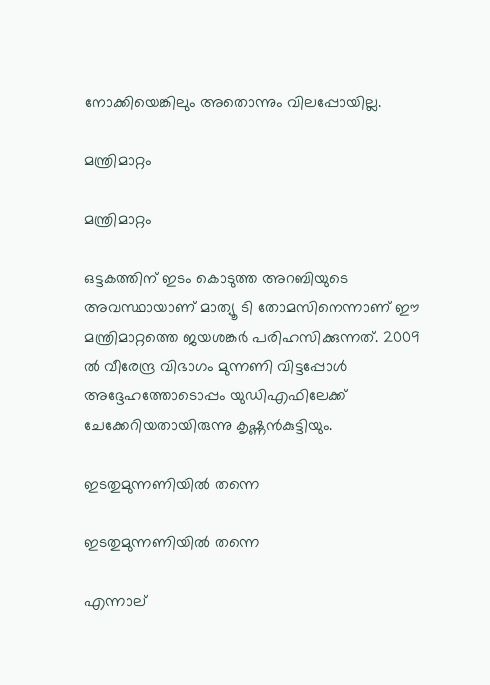നോക്കിയെങ്കിലും അതൊന്നും വിലപ്പോയില്ല.

മന്ത്രിമാറ്റം

മന്ത്രിമാറ്റം

ഒട്ടകത്തിന് ഇടം കൊടുത്ത അറബിയുടെ അവസ്ഥായാണ് മാത്യൂ ടി തോമസിനെന്നാണ് ഈ മന്ത്രിമാറ്റത്തെ ജയശങ്കര്‍ പരിഹസിക്കുന്നത്. 2009 ല്‍ വീരേന്ദ്ര വിഭാഗം മുന്നണി വിട്ടപ്പോള്‍ അദ്ദേഹത്തോടൊപ്പം യുഡിഎഫിലേക്ക് ചേക്കേറിയതായിരുന്നു കൃഷ്ണന്‍കുട്ടിയും.

ഇടതുമുന്നണിയില്‍ തന്നെ

ഇടതുമുന്നണിയില്‍ തന്നെ

എന്നാല്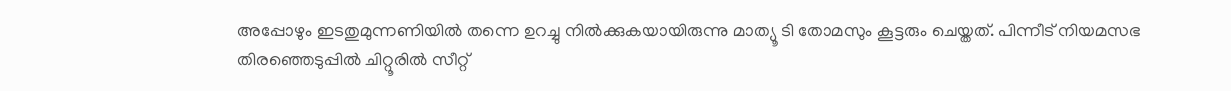അപ്പോഴും ഇടതുമുന്നണിയില്‍ തന്നെ ഉറച്ചു നില്‍ക്കുകയായിരുന്നു മാത്യൂ ടി തോമസും കൂട്ടരും ചെയ്തത്. പിന്നീട് നിയമസഭ തിരഞ്ഞെടുപ്പില്‍ ചിറ്റൂരില്‍ സീറ്റ്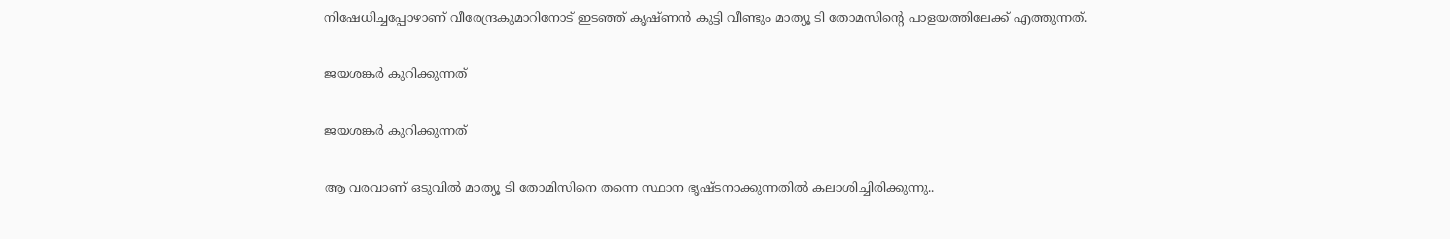നിഷേധിച്ചപ്പോഴാണ് വീരേന്ദ്രകുമാറിനോട് ഇടഞ്ഞ് കൃഷ്ണന്‍ കുട്ടി വീണ്ടും മാത്യൂ ടി തോമസിന്‍റെ പാളയത്തിലേക്ക് എത്തുന്നത്.

ജയശങ്കർ കുറിക്കുന്നത്

ജയശങ്കർ കുറിക്കുന്നത്

ആ വരവാണ് ഒടുവില്‍ മാത്യൂ ടി തോമിസിനെ തന്നെ സ്ഥാന ഭൃഷ്ടനാക്കുന്നതില്‍ കലാശിച്ചിരിക്കുന്നു..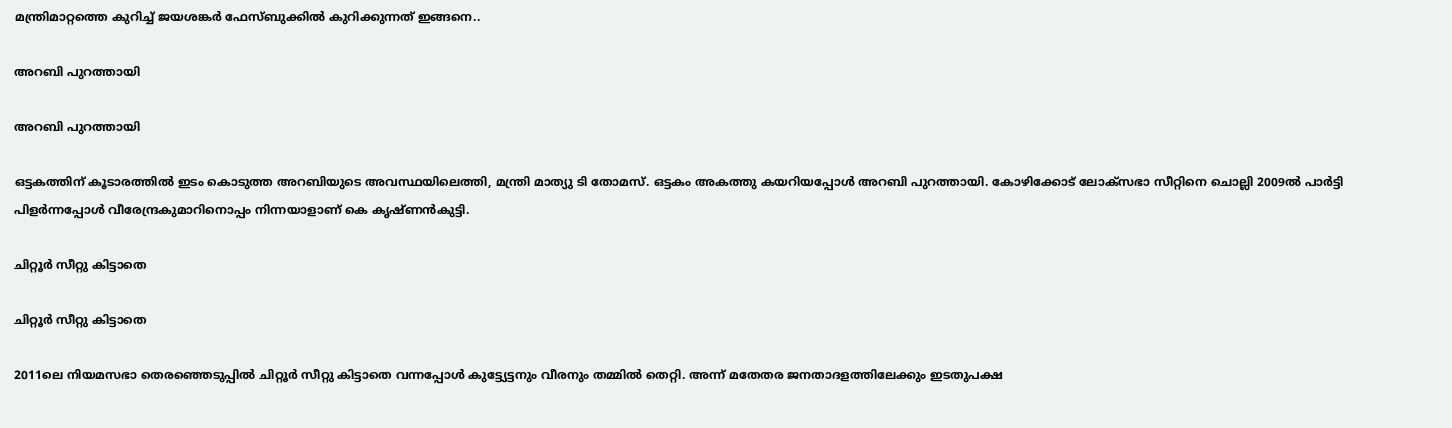മന്ത്രിമാറ്റത്തെ കുറിച്ച് ജയശങ്കർ ഫേസ്ബുക്കില്‍ കുറിക്കുന്നത് ഇങ്ങനെ..

അറബി പുറത്തായി

അറബി പുറത്തായി

ഒട്ടകത്തിന് കൂടാരത്തിൽ ഇടം കൊടുത്ത അറബിയുടെ അവസ്ഥയിലെത്തി, മന്ത്രി മാത്യു ടി തോമസ്. ഒട്ടകം അകത്തു കയറിയപ്പോൾ അറബി പുറത്തായി. കോഴിക്കോട് ലോക്‌സഭാ സീറ്റിനെ ചൊല്ലി 2009ൽ പാർട്ടി പിളർന്നപ്പോൾ വീരേന്ദ്രകുമാറിനൊപ്പം നിന്നയാളാണ് കെ കൃഷ്ണൻകുട്ടി.

ചിറ്റൂർ സീറ്റു കിട്ടാതെ

ചിറ്റൂർ സീറ്റു കിട്ടാതെ

2011ലെ നിയമസഭാ തെരഞ്ഞെടുപ്പിൽ ചിറ്റൂർ സീറ്റു കിട്ടാതെ വന്നപ്പോൾ കുട്ട്യേട്ടനും വീരനും തമ്മിൽ തെറ്റി. അന്ന് മതേതര ജനതാദളത്തിലേക്കും ഇടതുപക്ഷ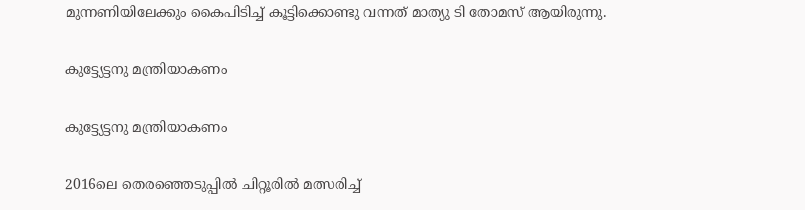മുന്നണിയിലേക്കും കൈപിടിച്ച് കൂട്ടിക്കൊണ്ടു വന്നത് മാത്യു ടി തോമസ് ആയിരുന്നു.

കുട്ട്യേട്ടനു മന്ത്രിയാകണം

കുട്ട്യേട്ടനു മന്ത്രിയാകണം

2016ലെ തെരഞ്ഞെടുപ്പിൽ ചിറ്റൂരിൽ മത്സരിച്ച്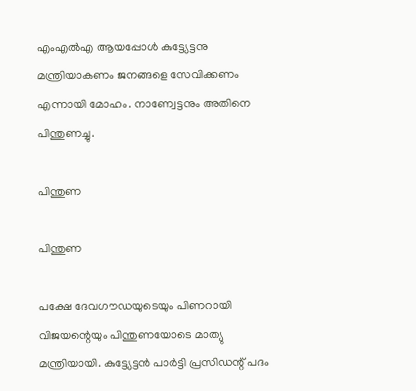എംഎൽഎ ആയപ്പോൾ കുട്ട്യേട്ടനു മന്ത്രിയാകണം ജനങ്ങളെ സേവിക്കണം എന്നായി മോഹം. നാണ്വേട്ടനും അതിനെ പിന്തുണച്ചു.

പിന്തുണ

പിന്തുണ

പക്ഷേ ദേവഗൗഡയുടെയും പിണറായി വിജയന്റെയും പിന്തുണയോടെ മാത്യു മന്ത്രിയായി. കുട്ട്യേട്ടൻ പാർട്ടി പ്രസിഡന്റ് പദം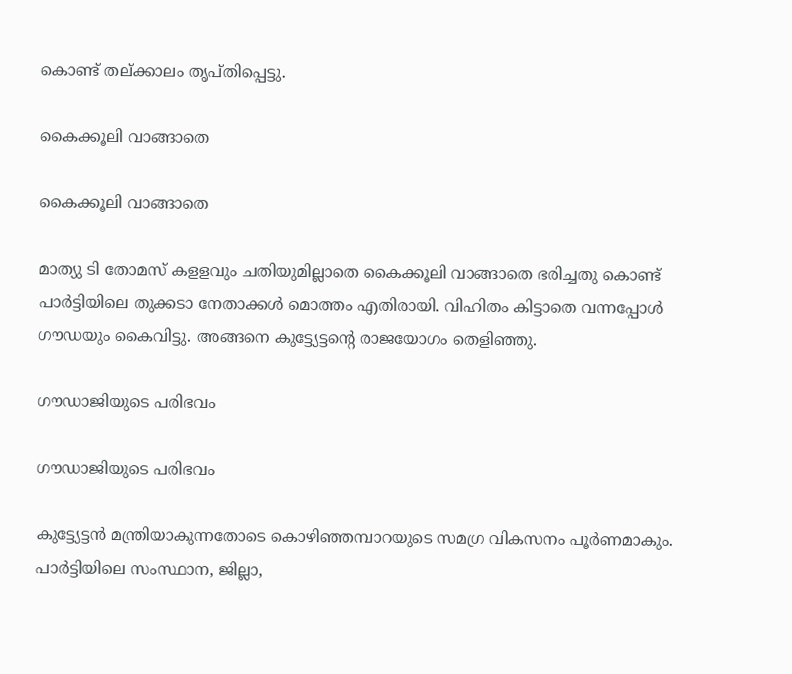കൊണ്ട് തല്ക്കാലം തൃപ്തിപ്പെട്ടു.

കൈക്കൂലി വാങ്ങാതെ

കൈക്കൂലി വാങ്ങാതെ

മാത്യു ടി തോമസ് കളളവും ചതിയുമില്ലാതെ കൈക്കൂലി വാങ്ങാതെ ഭരിച്ചതു കൊണ്ട് പാർട്ടിയിലെ തുക്കടാ നേതാക്കൾ മൊത്തം എതിരായി. വിഹിതം കിട്ടാതെ വന്നപ്പോൾ ഗൗഡയും കൈവിട്ടു. അങ്ങനെ കുട്ട്യേട്ടന്‍റെ രാജയോഗം തെളിഞ്ഞു.

ഗൗഡാജിയുടെ പരിഭവം

ഗൗഡാജിയുടെ പരിഭവം

കുട്ട്യേട്ടൻ മന്ത്രിയാകുന്നതോടെ കൊഴിഞ്ഞമ്പാറയുടെ സമഗ്ര വികസനം പൂർണമാകും. പാർട്ടിയിലെ സംസ്ഥാന, ജില്ലാ,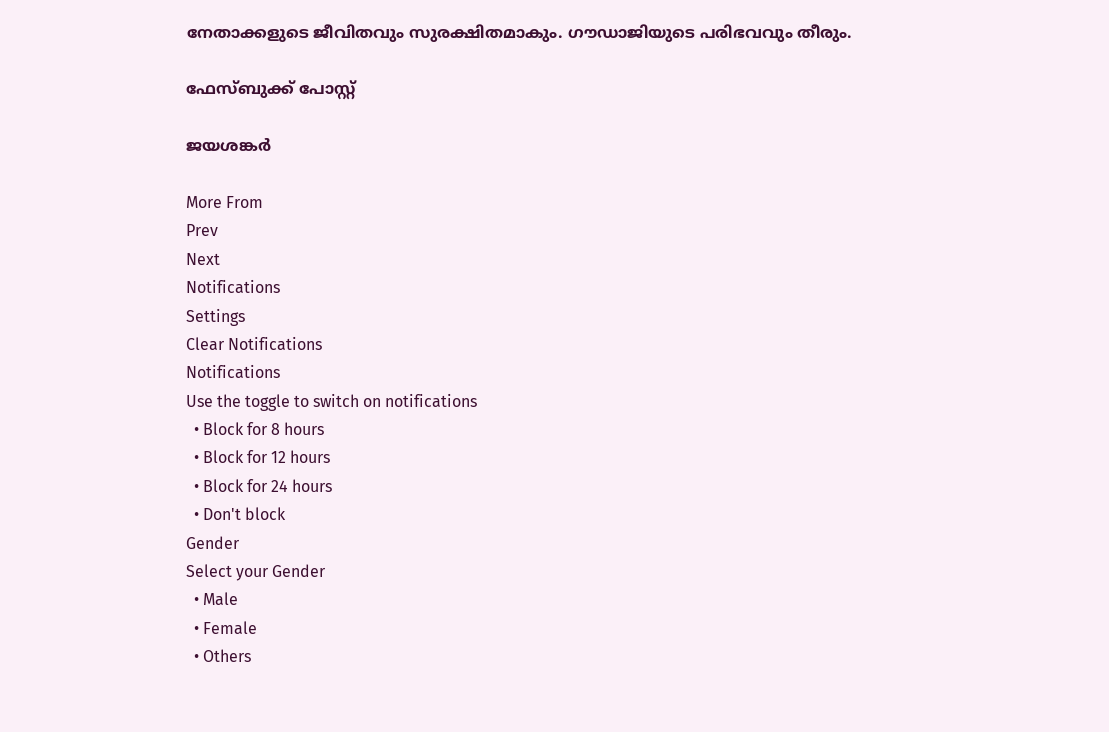നേതാക്കളുടെ ജീവിതവും സുരക്ഷിതമാകും. ഗൗഡാജിയുടെ പരിഭവവും തീരും.

ഫേസ്ബുക്ക് പോസ്റ്റ്

ജയശങ്കര്‍

More From
Prev
Next
Notifications
Settings
Clear Notifications
Notifications
Use the toggle to switch on notifications
  • Block for 8 hours
  • Block for 12 hours
  • Block for 24 hours
  • Don't block
Gender
Select your Gender
  • Male
  • Female
  • Others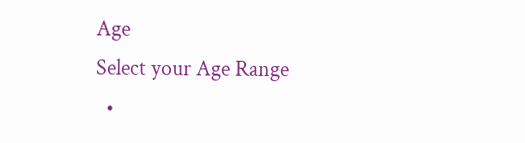Age
Select your Age Range
  •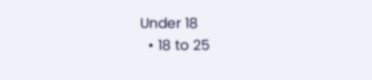Under 18
  • 18 to 25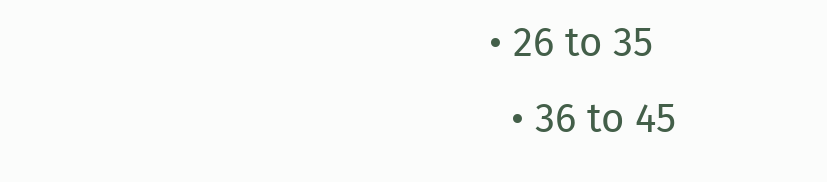• 26 to 35
  • 36 to 45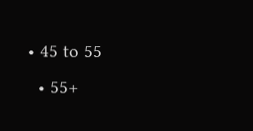• 45 to 55
  • 55+